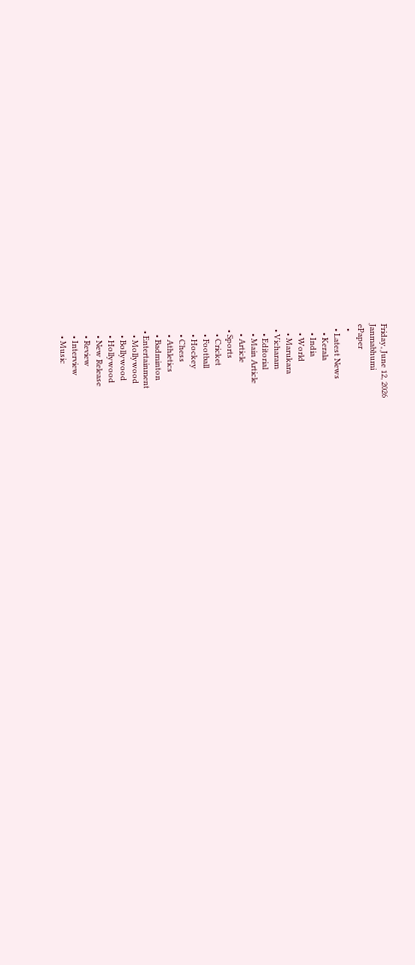Friday, June 12, 2026
Janmabhumi
ePaper
  •
  • Latest News
    • Kerala
    • India
    • World
    • Marukara
  • Vicharam
    • Editorial
    • Main Article
    • Article
  • Sports
    • Cricket
    • Football
    • Hockey
    • Chess
    • Athletics
    • Badminton
  • Entertainment
    • Mollywood
    • Bollywood
    • Hollywood
    • New Release
    • Review
    • Interview
    • Music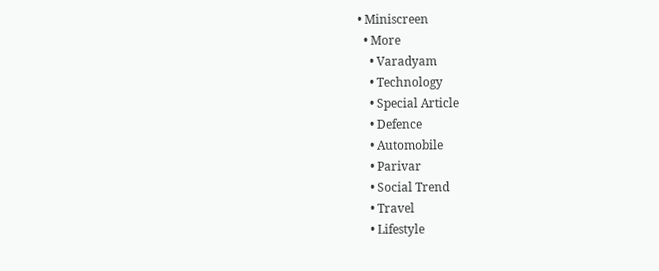• Miniscreen
  • More
    • Varadyam
    • Technology
    • Special Article
    • Defence
    • Automobile
    • Parivar
    • Social Trend
    • Travel
    • Lifestyle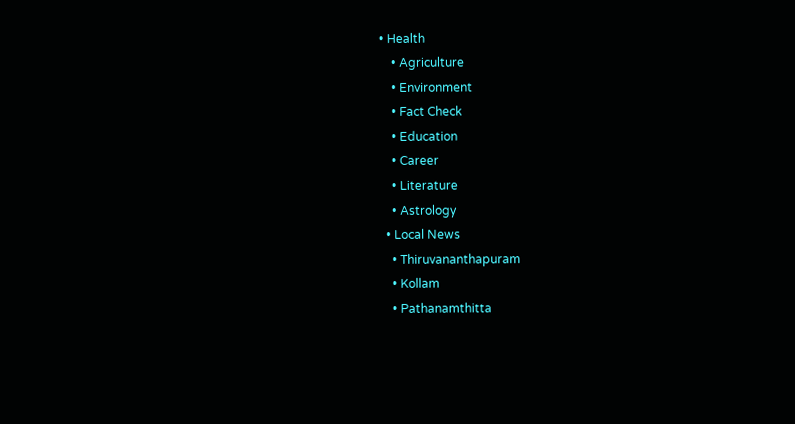• Health
    • Agriculture
    • Environment
    • Fact Check
    • Education
    • Career
    • Literature
    • Astrology
  • Local News
    • Thiruvananthapuram
    • Kollam
    • Pathanamthitta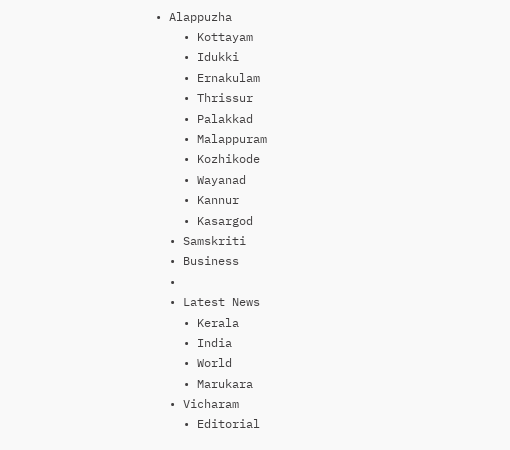• Alappuzha
    • Kottayam
    • Idukki
    • Ernakulam
    • Thrissur
    • Palakkad
    • Malappuram
    • Kozhikode
    • Wayanad
    • Kannur
    • Kasargod
  • Samskriti
  • Business
  •
  • Latest News
    • Kerala
    • India
    • World
    • Marukara
  • Vicharam
    • Editorial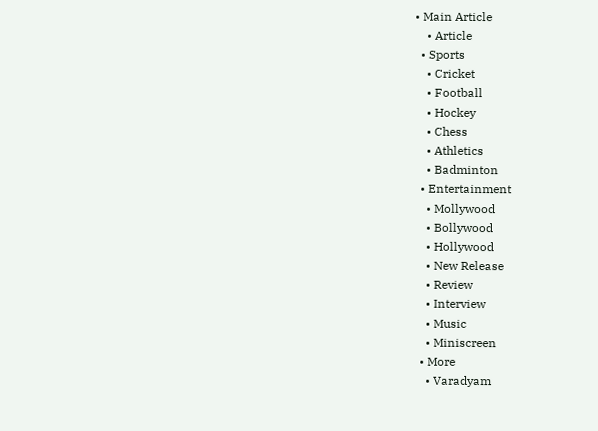• Main Article
    • Article
  • Sports
    • Cricket
    • Football
    • Hockey
    • Chess
    • Athletics
    • Badminton
  • Entertainment
    • Mollywood
    • Bollywood
    • Hollywood
    • New Release
    • Review
    • Interview
    • Music
    • Miniscreen
  • More
    • Varadyam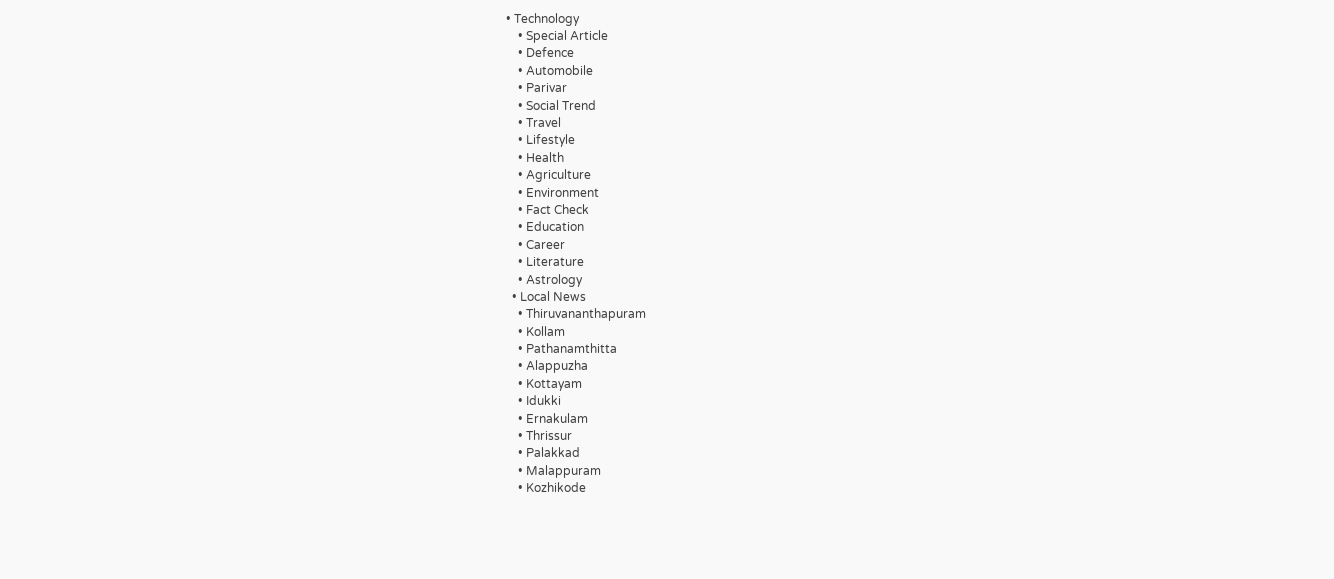• Technology
    • Special Article
    • Defence
    • Automobile
    • Parivar
    • Social Trend
    • Travel
    • Lifestyle
    • Health
    • Agriculture
    • Environment
    • Fact Check
    • Education
    • Career
    • Literature
    • Astrology
  • Local News
    • Thiruvananthapuram
    • Kollam
    • Pathanamthitta
    • Alappuzha
    • Kottayam
    • Idukki
    • Ernakulam
    • Thrissur
    • Palakkad
    • Malappuram
    • Kozhikode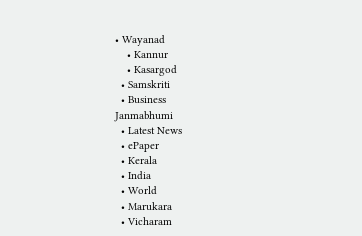• Wayanad
    • Kannur
    • Kasargod
  • Samskriti
  • Business
Janmabhumi
  • Latest News
  • ePaper
  • Kerala
  • India
  • World
  • Marukara
  • Vicharam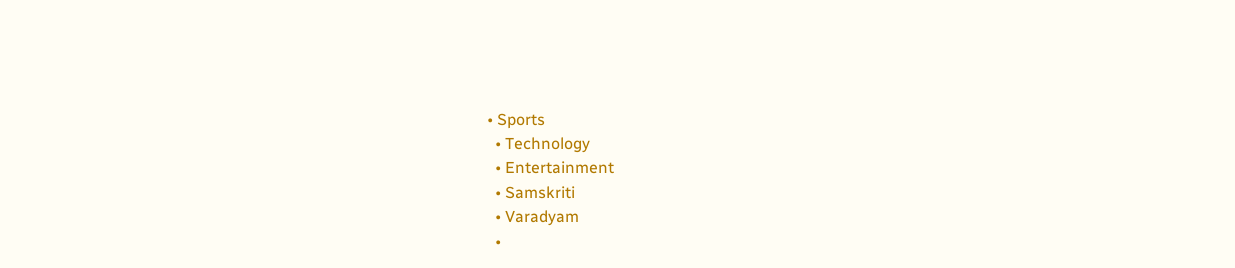• Sports
  • Technology
  • Entertainment
  • Samskriti
  • Varadyam
  •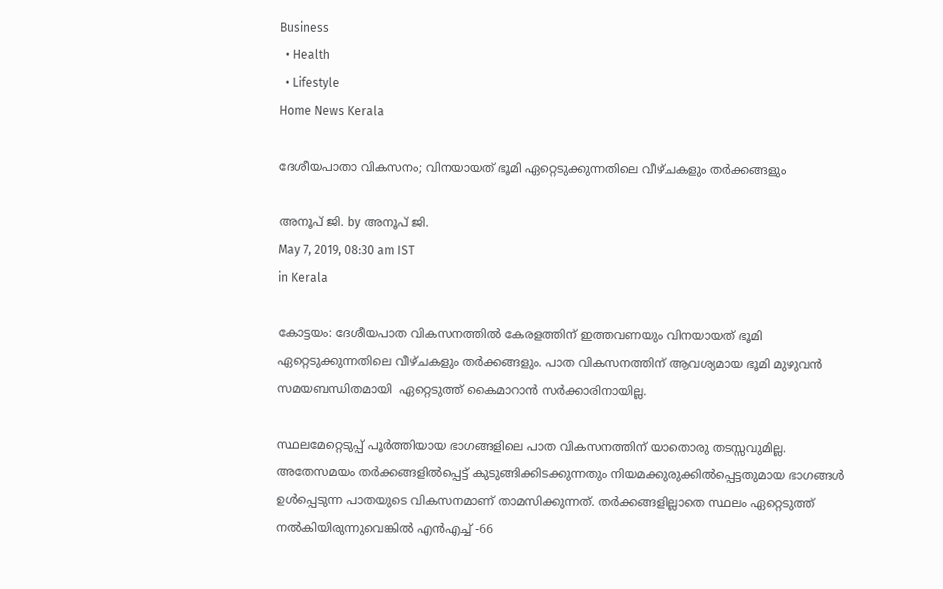Business
  • Health
  • Lifestyle
Home News Kerala

ദേശീയപാതാ വികസനം; വിനയായത് ഭൂമി ഏറ്റെടുക്കുന്നതിലെ വീഴ്ചകളും തര്‍ക്കങ്ങളും

അനൂപ് ജി. by അനൂപ് ജി.
May 7, 2019, 08:30 am IST
in Kerala

കോട്ടയം: ദേശീയപാത വികസനത്തില്‍ കേരളത്തിന് ഇത്തവണയും വിനയായത് ഭൂമി ഏറ്റെടുക്കുന്നതിലെ വീഴ്ചകളും തര്‍ക്കങ്ങളും. പാത വികസനത്തിന് ആവശ്യമായ ഭൂമി മുഴുവന്‍ സമയബന്ധിതമായി  ഏറ്റെടുത്ത് കൈമാറാന്‍ സര്‍ക്കാരിനായില്ല.

സ്ഥലമേറ്റെടുപ്പ് പൂര്‍ത്തിയായ ഭാഗങ്ങളിലെ പാത വികസനത്തിന് യാതൊരു തടസ്സവുമില്ല. അതേസമയം തര്‍ക്കങ്ങളില്‍പ്പെട്ട് കുടുങ്ങിക്കിടക്കുന്നതും നിയമക്കുരുക്കില്‍പ്പെട്ടതുമായ ഭാഗങ്ങള്‍ ഉള്‍പ്പെടുന്ന പാതയുടെ വികസനമാണ് താമസിക്കുന്നത്. തര്‍ക്കങ്ങളില്ലാതെ സ്ഥലം ഏറ്റെടുത്ത് നല്‍കിയിരുന്നുവെങ്കില്‍ എന്‍എച്ച് -66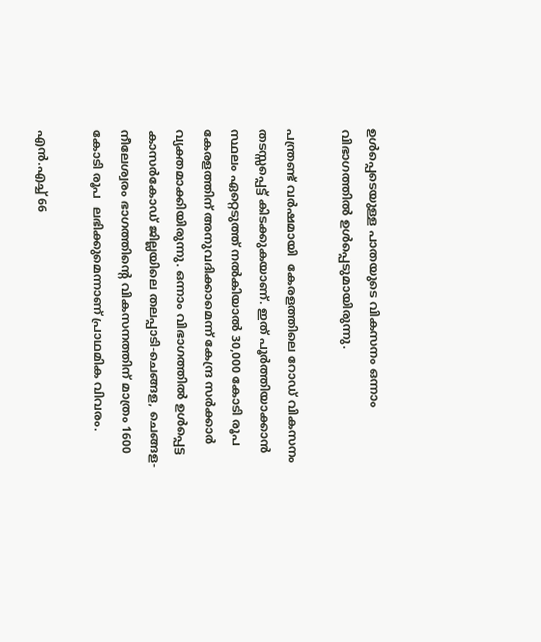ഉള്‍പ്പെടെയുള്ള പാതയുടെ വികസനം ഒന്നാം വിഭാഗത്തില്‍ ഉള്‍പ്പെടുമായിരുന്നു.

പന്ത്രണ്ട് വര്‍ഷമായി  കേരളത്തിലെ റോഡ് വികസനം തടസ്സപ്പെട്ട് കിടക്കുകയാണ്. ഇത് പൂര്‍ത്തിയാക്കാന്‍ സ്ഥലം ഏറ്റെടുത്ത് നല്‍കിയാല്‍ 30,000 കോടി രൂപ കേരളത്തിന് അനുവദിക്കാമെന്ന് കേന്ദ്ര സര്‍ക്കാര്‍ വ്യക്തമാക്കിയിരുന്നു. ഒന്നാം വിഭാഗത്തില്‍ ഉള്‍പ്പെട്ട കാസര്‍കോഡ് ജില്ലയിലെ തലപ്പാടി-ചെങ്ങള, ചെങ്ങള-നീലേശ്വരം ഭാഗത്തിന്റെ വികസനത്തിന് മാത്രം 1600 കോടി രൂപ  ലഭിക്കുമെന്നാണ് പ്രാഥമിക വിവരം.

എന്‍.എച്ച് 66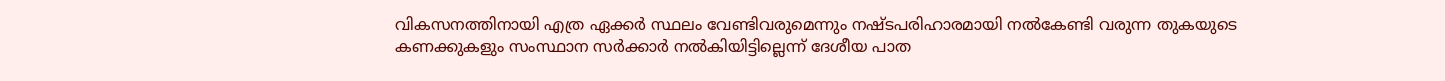വികസനത്തിനായി എത്ര ഏക്കര്‍ സ്ഥലം വേണ്ടിവരുമെന്നും നഷ്ടപരിഹാരമായി നല്‍കേണ്ടി വരുന്ന തുകയുടെ കണക്കുകളും സംസ്ഥാന സര്‍ക്കാര്‍ നല്‍കിയിട്ടില്ലെന്ന് ദേശീയ പാത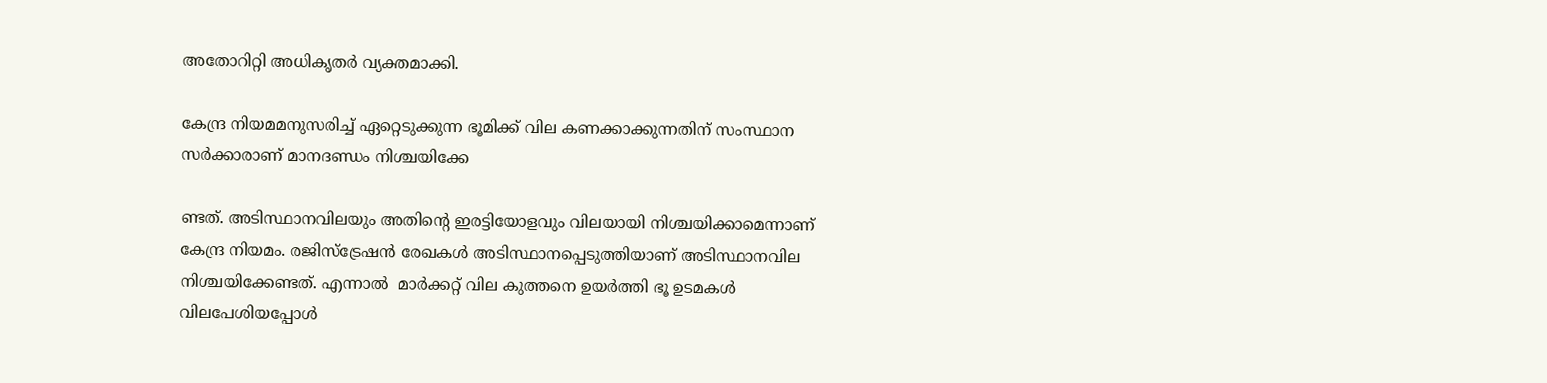അതോറിറ്റി അധികൃതര്‍ വ്യക്തമാക്കി.

കേന്ദ്ര നിയമമനുസരിച്ച് ഏറ്റെടുക്കുന്ന ഭൂമിക്ക് വില കണക്കാക്കുന്നതിന് സംസ്ഥാന സര്‍ക്കാരാണ് മാനദണ്ഡം നിശ്ചയിക്കേ

ണ്ടത്. അടിസ്ഥാനവിലയും അതിന്റെ ഇരട്ടിയോളവും വിലയായി നിശ്ചയിക്കാമെന്നാണ്  കേന്ദ്ര നിയമം. രജിസ്‌ട്രേഷന്‍ രേഖകള്‍ അടിസ്ഥാനപ്പെടുത്തിയാണ് അടിസ്ഥാനവില നിശ്ചയിക്കേണ്ടത്. എന്നാല്‍  മാര്‍ക്കറ്റ് വില കുത്തനെ ഉയര്‍ത്തി ഭൂ ഉടമകള്‍ വിലപേശിയപ്പോള്‍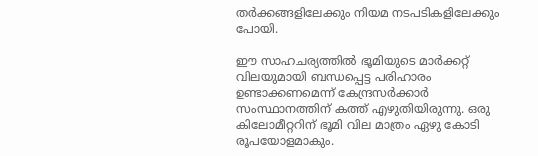തര്‍ക്കങ്ങളിലേക്കും നിയമ നടപടികളിലേക്കും പോയി.

ഈ സാഹചര്യത്തില്‍ ഭൂമിയുടെ മാര്‍ക്കറ്റ് വിലയുമായി ബന്ധപ്പെട്ട പരിഹാരം ഉണ്ടാക്കണമെന്ന് കേന്ദ്രസര്‍ക്കാര്‍ സംസ്ഥാനത്തിന് കത്ത് എഴുതിയിരുന്നു. ഒരു കിലോമീറ്ററിന് ഭൂമി വില മാത്രം ഏഴു കോടി രൂപയോളമാകും.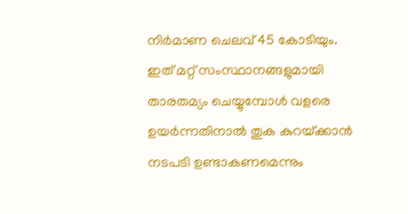നിര്‍മാണ ചെലവ് 45 കോടിയും. ഇത് മറ്റ് സംസ്ഥാനങ്ങളുമായി താരതമ്യം ചെയ്യുമ്പോള്‍ വളരെ ഉയര്‍ന്നതിനാല്‍ തുക കുറയ്‌ക്കാന്‍ നടപടി ഉണ്ടാകണമെന്നും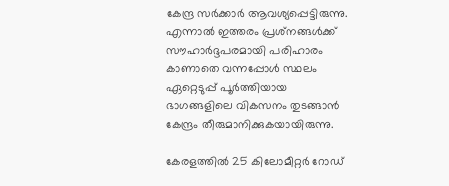കേന്ദ്ര സര്‍ക്കാര്‍ ആവശ്യപ്പെട്ടിരുന്നു. എന്നാല്‍ ഇത്തരം പ്രശ്‌നങ്ങള്‍ക്ക് സൗഹാര്‍ദ്ദപരമായി പരിഹാരം കാണാതെ വന്നപ്പോള്‍ സ്ഥലം ഏറ്റെടുപ്പ് പൂര്‍ത്തിയായ ഭാഗങ്ങളിലെ വികസനം തുടങ്ങാന്‍ കേന്ദ്രം തീരുമാനിക്കുകയായിരുന്നു.

കേരളത്തില്‍ 25 കിലോമീറ്റര്‍ റോഡ്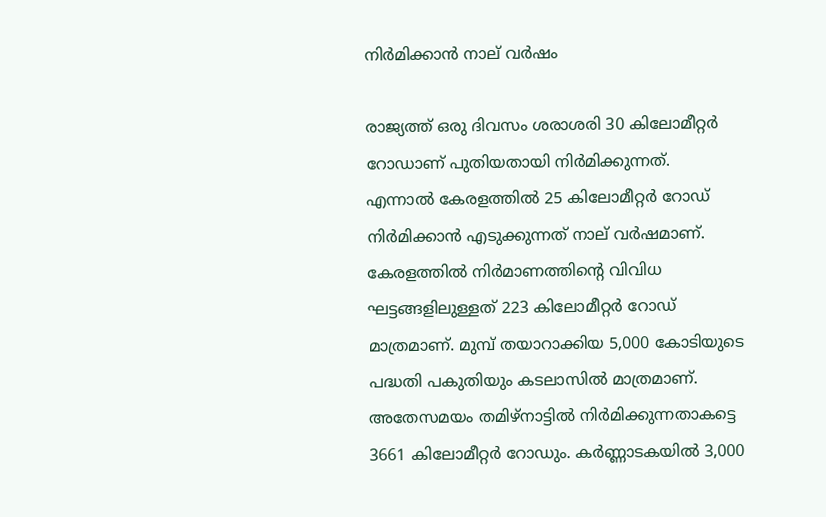നിര്‍മിക്കാന്‍ നാല് വര്‍ഷം

രാജ്യത്ത് ഒരു ദിവസം ശരാശരി 30 കിലോമീറ്റര്‍ റോഡാണ് പുതിയതായി നിര്‍മിക്കുന്നത്. എന്നാല്‍ കേരളത്തില്‍ 25 കിലോമീറ്റര്‍ റോഡ് നിര്‍മിക്കാന്‍ എടുക്കുന്നത് നാല് വര്‍ഷമാണ്. കേരളത്തില്‍ നിര്‍മാണത്തിന്റെ വിവിധ ഘട്ടങ്ങളിലുള്ളത് 223 കിലോമീറ്റര്‍ റോഡ് മാത്രമാണ്. മുമ്പ് തയാറാക്കിയ 5,000 കോടിയുടെ പദ്ധതി പകുതിയും കടലാസില്‍ മാത്രമാണ്. അതേസമയം തമിഴ്‌നാട്ടില്‍ നിര്‍മിക്കുന്നതാകട്ടെ 3661 കിലോമീറ്റര്‍ റോഡും. കര്‍ണ്ണാടകയില്‍ 3,000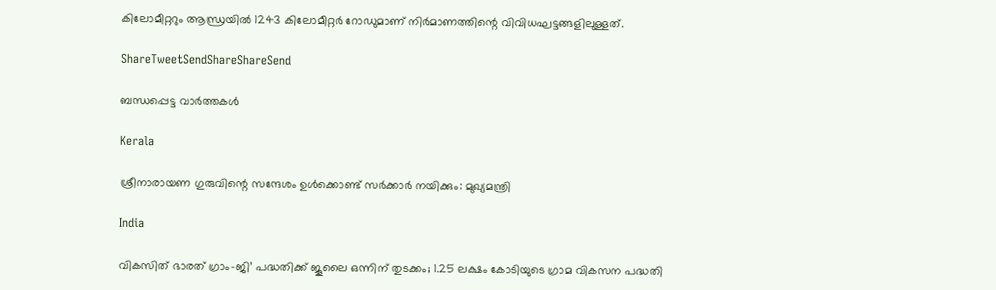കിലോമീറ്ററും ആന്ധ്രയില്‍ 1243 കിലോമീറ്റര്‍ റോഡുമാണ് നിര്‍മാണത്തിന്റെ വിവിധഘട്ടങ്ങളിലുള്ളത്.

ShareTweetSendShareShareSend

ബന്ധപ്പെട്ട വാര്‍ത്തകള്‍

Kerala

ശ്രീനാരായണ ഗുരുവിന്റെ സന്ദേശം ഉൾക്കൊണ്ട് സർക്കാർ നയിക്കും: മുഖ്യമന്ത്രി

India

വികസിത് ഭാരത് ഗ്രാം-ജി’ പദ്ധതിക്ക് ജൂലൈ ഒന്നിന് തുടക്കം; 1.25 ലക്ഷം കോടിയുടെ ഗ്രാമ വികസന പദ്ധതി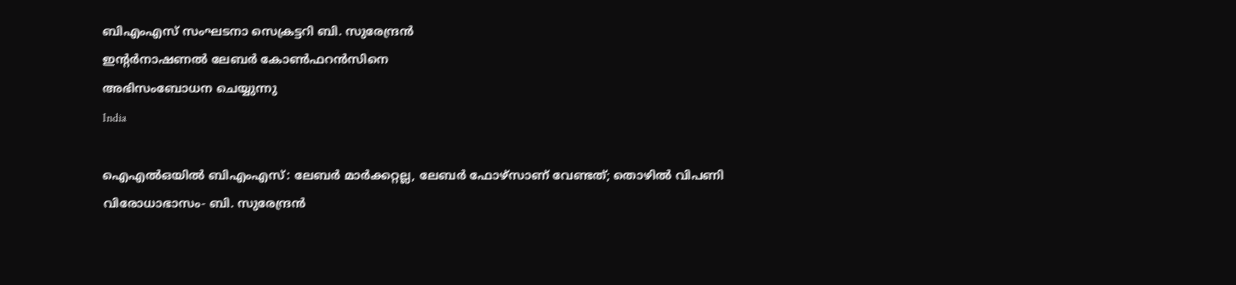ബിഎംഎസ് സംഘടനാ സെക്രട്ടറി ബി. സുരേന്ദ്രന്‍
ഇന്റര്‍നാഷണല്‍ ലേബര്‍ കോണ്‍ഫറന്‍സിനെ
അഭിസംബോധന ചെയ്യുന്നു
India

ഐഎല്‍ഒയില്‍ ബിഎംഎസ്: ലേബര്‍ മാര്‍ക്കറ്റല്ല, ലേബര്‍ ഫോഴ്സാണ് വേണ്ടത്; തൊഴില്‍ വിപണി വിരോധാഭാസം- ബി. സുരേന്ദ്രന്‍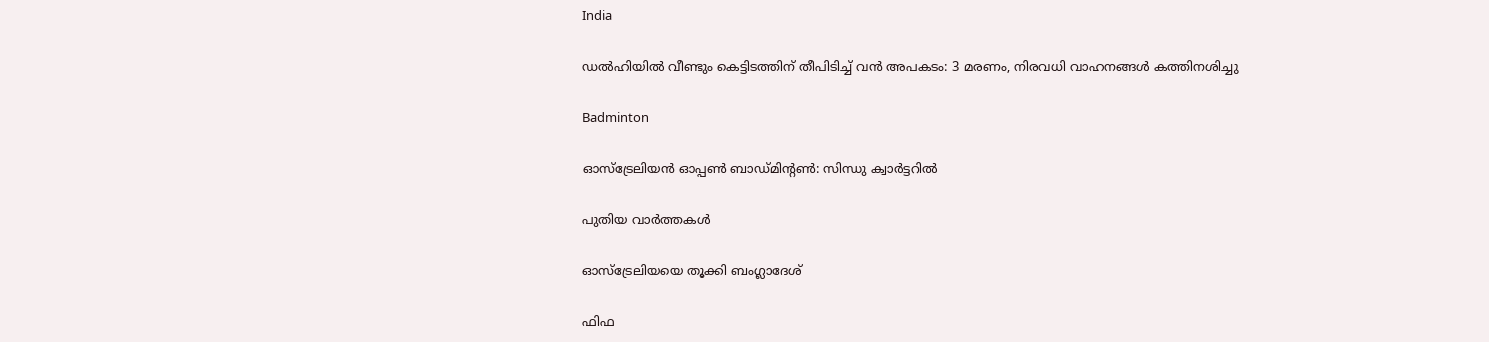India

ഡൽഹിയിൽ വീണ്ടും കെട്ടിടത്തിന് തീപിടിച്ച് വൻ അപകടം: 3 മരണം, നിരവധി വാഹനങ്ങൾ കത്തിനശിച്ചു

Badminton

ഓസ്‌ട്രേലിയന്‍ ഓപ്പണ്‍ ബാഡ്മിന്റണ്‍: സിന്ധു ക്വാര്‍ട്ടറില്‍

പുതിയ വാര്‍ത്തകള്‍

ഓസ്‌ട്രേലിയയെ തൂക്കി ബംഗ്ലാദേശ്

ഫിഫ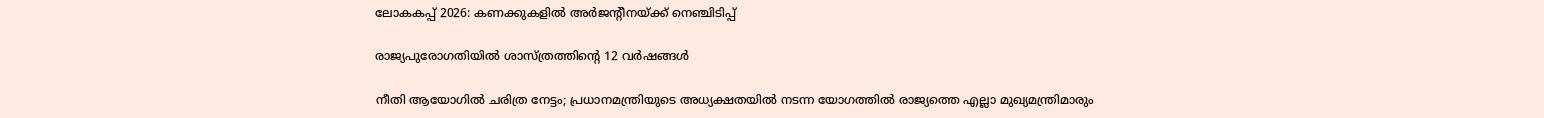ലോകകപ്പ് 2026: കണക്കുകളില്‍ അര്‍ജന്റീനയ്‌ക്ക് നെഞ്ചിടിപ്പ്

രാജ്യപുരോഗതിയില്‍ ശാസ്ത്രത്തിന്റെ 12 വര്‍ഷങ്ങള്‍

നീതി ആയോഗിൽ ചരിത്ര നേട്ടം; പ്രധാനമന്ത്രിയുടെ അധ്യക്ഷതയിൽ നടന്ന യോഗത്തിൽ രാജ്യത്തെ എല്ലാ മുഖ്യമന്ത്രിമാരും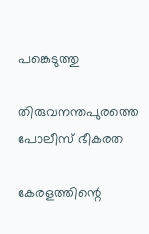പങ്കെടുത്തു

തിരുവനന്തപുരത്തെ പോലീസ് ഭീകരത

കേരളത്തിന്റെ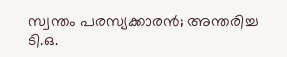സ്വന്തം പരസ്യക്കാരന്‍; അന്തരിച്ച ടി.ഒ.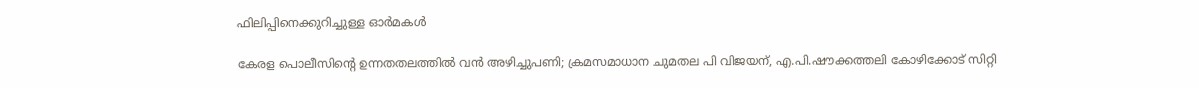ഫിലിപ്പിനെക്കുറിച്ചുള്ള ഓര്‍മകള്‍

കേരള പൊലീസിന്റെ ഉന്നതതലത്തിൽ വൻ അഴിച്ചുപണി; ക്രമസമാധാന ചുമതല പി വിജയന്, എ.പി.ഷൗക്കത്തലി കോഴിക്കോട് സിറ്റി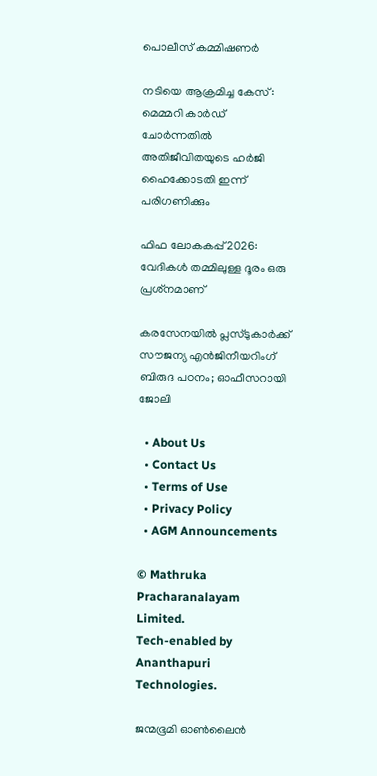പൊലീസ് കമ്മിഷണർ

നടിയെ ആക്രമിച്ച കേസ്: മെമ്മറി കാർഡ് ചോർന്നതിൽ അതിജീവിതയുടെ ഹർജി ഹൈക്കോടതി ഇന്ന് പരിഗണിക്കും

ഫിഫ ലോകകപ്പ് 2026: വേദികള്‍ തമ്മിലുള്ള ദൂരം ഒരു പ്രശ്‌നമാണ്

കരസേനയില്‍ പ്ലസ്ടുകാര്‍ക്ക് സൗജന്യ എന്‍ജിനീയറിംഗ് ബിരുദ പഠനം; ഓഫീസറായി ജോലി

  • About Us
  • Contact Us
  • Terms of Use
  • Privacy Policy
  • AGM Announcements

© Mathruka Pracharanalayam Limited.
Tech-enabled by Ananthapuri Technologies.

ജന്മഭൂമി ഓണ്‍ലൈന്‍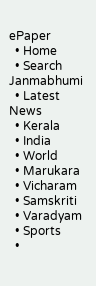ePaper
  • Home
  • Search Janmabhumi
  • Latest News
  • Kerala
  • India
  • World
  • Marukara
  • Vicharam
  • Samskriti
  • Varadyam
  • Sports
  •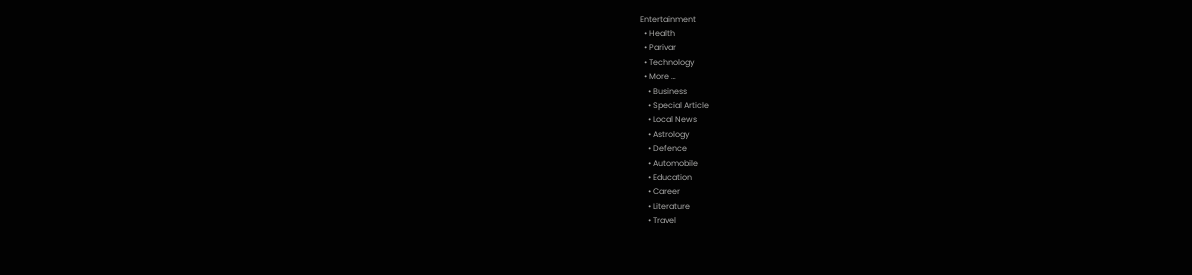Entertainment
  • Health
  • Parivar
  • Technology
  • More …
    • Business
    • Special Article
    • Local News
    • Astrology
    • Defence
    • Automobile
    • Education
    • Career
    • Literature
    • Travel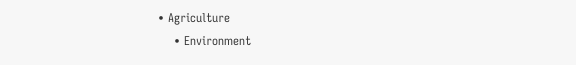• Agriculture
    • Environment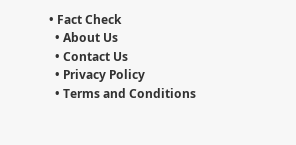• Fact Check
  • About Us
  • Contact Us
  • Privacy Policy
  • Terms and Conditions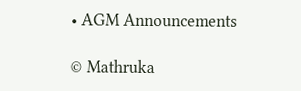• AGM Announcements

© Mathruka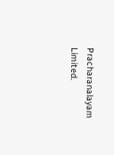Pracharanalayam Limited.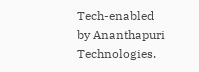Tech-enabled by Ananthapuri Technologies.